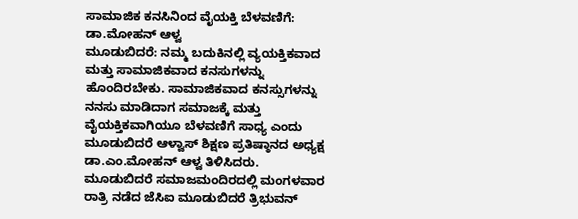ಸಾಮಾಜಿಕ ಕನಸಿನಿಂದ ವೈಯಕ್ತಿ ಬೆಳವಣಿಗೆ: ಡಾ.ಮೋಹನ್ ಆಳ್ವ
ಮೂಡುಬಿದರೆ: ನಮ್ಮ ಬದುಕಿನಲ್ಲಿ ವ್ಯಯಕ್ತಿಕವಾದ ಮತ್ತು ಸಾಮಾಜಿಕವಾದ ಕನಸುಗಳನ್ನು ಹೊಂದಿರಬೇಕು. ಸಾಮಾಜಿಕವಾದ ಕನಸ್ಸುಗಳನ್ನು ನನಸು ಮಾಡಿದಾಗ ಸಮಾಜಕ್ಕೆ ಮತ್ತು ವೈಯಕ್ತಿಕವಾಗಿಯೂ ಬೆಳವಣಿಗೆ ಸಾಧ್ಯ ಎಂದು ಮೂಡುಬಿದರೆ ಆಳ್ವಾಸ್ ಶಿಕ್ಷಣ ಪ್ರತಿಷ್ಠಾನದ ಅಧ್ಯಕ್ಷ ಡಾ.ಎಂ.ಮೋಹನ್ ಆಳ್ವ ತಿಳಿಸಿದರು.
ಮೂಡುಬಿದರೆ ಸಮಾಜಮಂದಿರದಲ್ಲಿ ಮಂಗಳವಾರ ರಾತ್ರಿ ನಡೆದ ಜೆಸಿಐ ಮೂಡುಬಿದರೆ ತ್ರಿಭುವನ್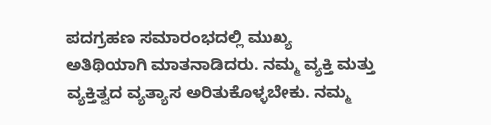ಪದಗ್ರಹಣ ಸಮಾರಂಭದಲ್ಲಿ ಮುಖ್ಯ ಅತಿಥಿಯಾಗಿ ಮಾತನಾಡಿದರು. ನಮ್ಮ ವ್ಯಕ್ತಿ ಮತ್ತು ವ್ಯಕ್ತಿತ್ವದ ವ್ಯತ್ಯಾಸ ಅರಿತುಕೊಳ್ಳಬೇಕು. ನಮ್ಮ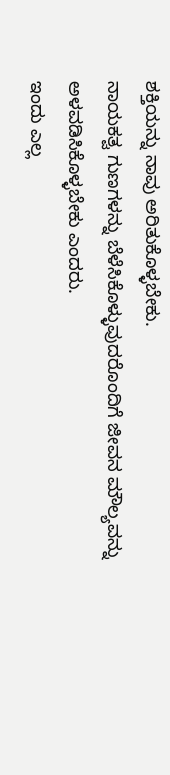ಶಕ್ತಿಯನ್ನು ನಾವು ಅರಿತುಕೊಳ್ಳಬೇಕು.
ನಾಯಕತ್ವ ಗುಣಗಳನ್ನು ಬೆಳೆಸಿಕೊಳ್ಳುವುದರೊಂದಿಗೆ ಜೀವನ ಮೌಲ್ಯವನ್ನು ಅಳವಡಿಸಿಕೊಳ್ಳಬೇಕು ಎಂದರು.
ಇಂದು ಎಲ್ಲ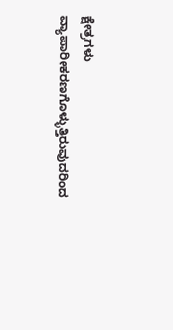ಕ್ಷೇತ್ರಗಳು ವ್ಯಾಪಾರೀಕರಣಗೊಳ್ಳುತ್ತಿರುವುದರಿಂದ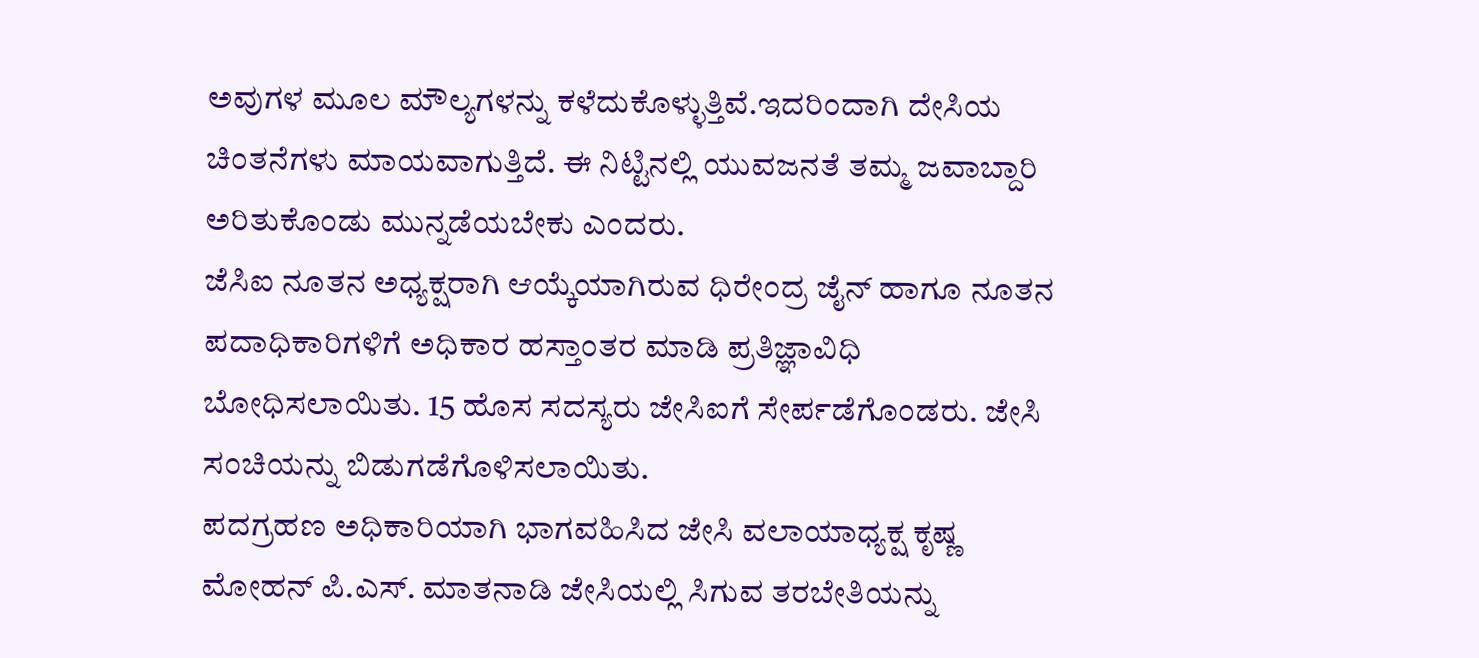ಅವುಗಳ ಮೂಲ ಮೌಲ್ಯಗಳನ್ನು ಕಳೆದುಕೊಳ್ಳುತ್ತಿವೆ.ಇದರಿಂದಾಗಿ ದೇಸಿಯ ಚಿಂತನೆಗಳು ಮಾಯವಾಗುತ್ತಿದೆ. ಈ ನಿಟ್ಟಿನಲ್ಲಿ ಯುವಜನತೆ ತಮ್ಮ ಜವಾಬ್ದಾರಿ ಅರಿತುಕೊಂಡು ಮುನ್ನಡೆಯಬೇಕು ಎಂದರು.
ಜೆಸಿಐ ನೂತನ ಅಧ್ಯಕ್ಷರಾಗಿ ಆಯ್ಕೆಯಾಗಿರುವ ಧಿರೇಂದ್ರ ಜೈನ್ ಹಾಗೂ ನೂತನ ಪದಾಧಿಕಾರಿಗಳಿಗೆ ಅಧಿಕಾರ ಹಸ್ತಾಂತರ ಮಾಡಿ ಪ್ರತಿಜ್ಞಾವಿಧಿ ಬೋಧಿಸಲಾಯಿತು. 15 ಹೊಸ ಸದಸ್ಯರು ಜೇಸಿಐಗೆ ಸೇರ್ಪಡೆಗೊಂಡರು. ಜೇಸಿ ಸಂಚಿಯನ್ನು ಬಿಡುಗಡೆಗೊಳಿಸಲಾಯಿತು.
ಪದಗ್ರಹಣ ಅಧಿಕಾರಿಯಾಗಿ ಭಾಗವಹಿಸಿದ ಜೇಸಿ ವಲಾಯಾಧ್ಯಕ್ಷ ಕೃಷ್ಣ ಮೋಹನ್ ಪಿ.ಎಸ್. ಮಾತನಾಡಿ ಜೇಸಿಯಲ್ಲಿ ಸಿಗುವ ತರಬೇತಿಯನ್ನು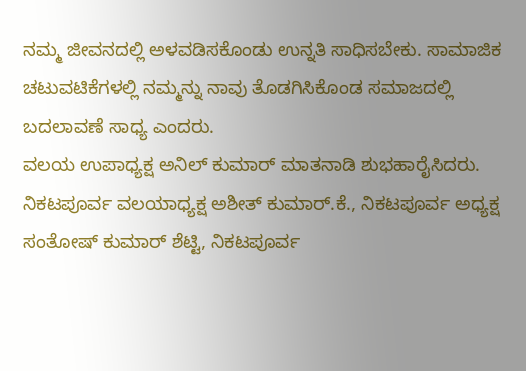ನಮ್ಮ ಜೀವನದಲ್ಲಿ ಅಳವಡಿಸಕೊಂಡು ಉನ್ನತಿ ಸಾಧಿಸಬೇಕು. ಸಾಮಾಜಿಕ ಚಟುವಟಿಕೆಗಳಲ್ಲಿ ನಮ್ಮನ್ನು ನಾವು ತೊಡಗಿಸಿಕೊಂಡ ಸಮಾಜದಲ್ಲಿ ಬದಲಾವಣೆ ಸಾಧ್ಯ ಎಂದರು.
ವಲಯ ಉಪಾಧ್ಯಕ್ಷ ಅನಿಲ್ ಕುಮಾರ್ ಮಾತನಾಡಿ ಶುಭಹಾರೈಸಿದರು. ನಿಕಟಪೂರ್ವ ವಲಯಾಧ್ಯಕ್ಷ ಅಶೀತ್ ಕುಮಾರ್.ಕೆ., ನಿಕಟಪೂರ್ವ ಅಧ್ಯಕ್ಷ ಸಂತೋಷ್ ಕುಮಾರ್ ಶೆಟ್ಟಿ, ನಿಕಟಪೂರ್ವ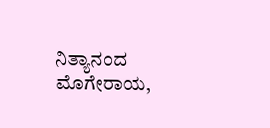ನಿತ್ಯಾನಂದ ಮೊಗೇರಾಯ,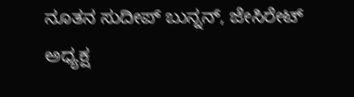ನೂತನ ಸುದೀಪ್ ಬುನ್ನನ್, ಜೇಸಿರೇಟ್ ಅಧ್ಯಕ್ಷ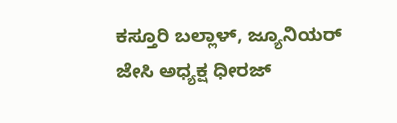ಕಸ್ತೂರಿ ಬಲ್ಲಾಳ್, ಜ್ಯೂನಿಯರ್ ಜೇಸಿ ಅಧ್ಯಕ್ಷ ಧೀರಜ್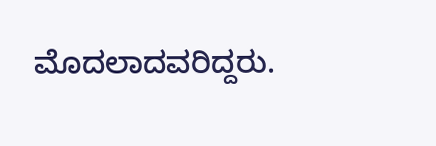ಮೊದಲಾದವರಿದ್ದರು.